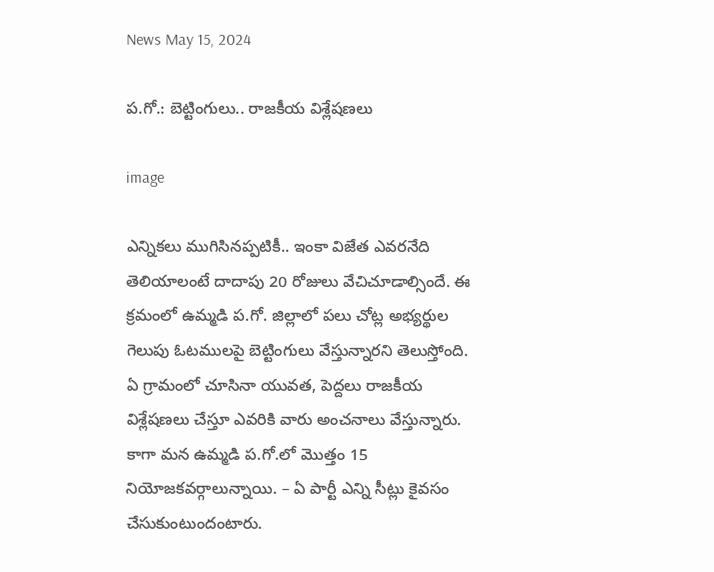News May 15, 2024

ప.గో.: బెట్టింగులు.. రాజకీయ విశ్లేషణలు

image

ఎన్నికలు ముగిసినప్పటికీ.. ఇంకా విజేత ఎవరనేది తెలియాలంటే దాదాపు 20 రోజులు వేచిచూడాల్సిందే. ఈ క్రమంలో ఉమ్మడి ప.గో. జిల్లాలో పలు చోట్ల అభ్యర్థుల గెలుపు ఓటములపై బెట్టింగులు వేస్తున్నారని తెలుస్తోంది. ఏ గ్రామంలో చూసినా యువత, పెద్దలు రాజకీయ విశ్లేషణలు చేస్తూ ఎవరికి వారు అంచనాలు వేస్తున్నారు. కాగా మన ఉమ్మడి ప.గో.లో మొత్తం 15 నియోజకవర్గాలున్నాయి. – ఏ పార్టీ ఎన్ని సీట్లు కైవసం చేసుకుంటుందంటారు.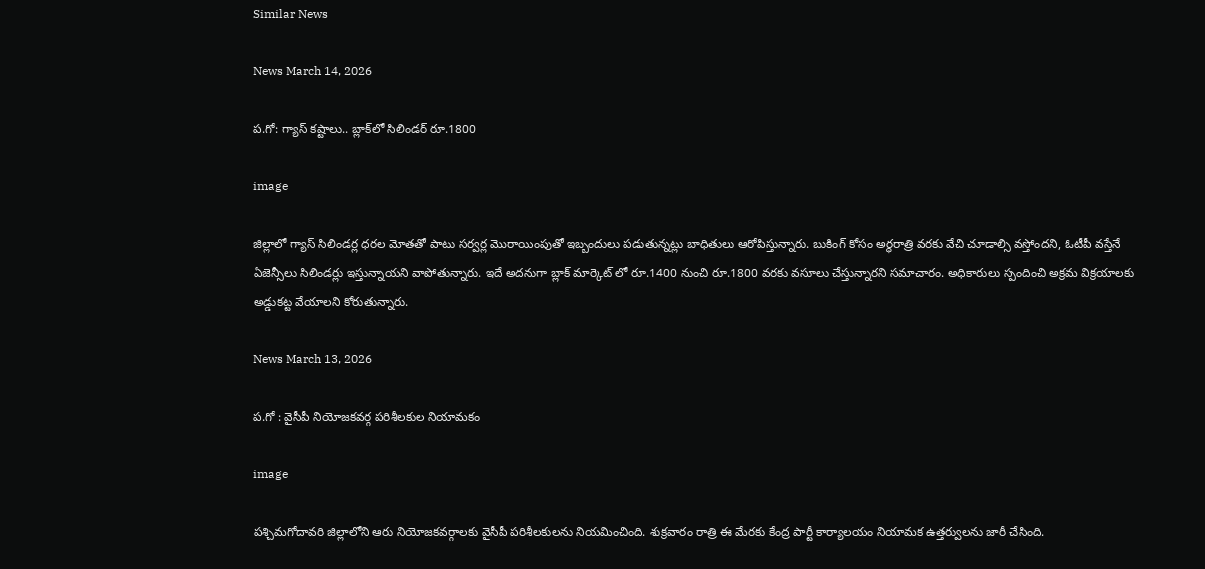Similar News

News March 14, 2026

ప.గో: గ్యాస్ కష్టాలు.. బ్లాక్‌లో సిలిండర్ రూ.1800

image

జిల్లాలో గ్యాస్ సిలిండర్ల ధరల మోతతో పాటు సర్వర్ల మొరాయింపుతో ఇబ్బందులు పడుతున్నట్లు బాధితులు ఆరోపిస్తున్నారు. బుకింగ్ కోసం అర్ధరాత్రి వరకు వేచి చూడాల్సి వస్తోందని, ఓటీపీ వస్తేనే ఏజెన్సీలు సిలిండర్లు ఇస్తున్నాయని వాపోతున్నారు. ఇదే అదనుగా బ్లాక్ మార్కెట్ లో రూ.1400 నుంచి రూ.1800 వరకు వసూలు చేస్తున్నారని సమాచారం. అధికారులు స్పందించి అక్రమ విక్రయాలకు అడ్డుకట్ట వేయాలని కోరుతున్నారు.

News March 13, 2026

ప.గో : వైసీపీ నియోజకవర్గ పరిశీలకుల నియామకం

image

పశ్చిమగోదావరి జిల్లాలోని ఆరు నియోజకవర్గాలకు వైసీపీ పరిశీలకులను నియమించింది. శుక్రవారం రాత్రి ఈ మేరకు కేంద్ర పార్టీ కార్యాలయం నియామక ఉత్తర్వులను జారీ చేసింది.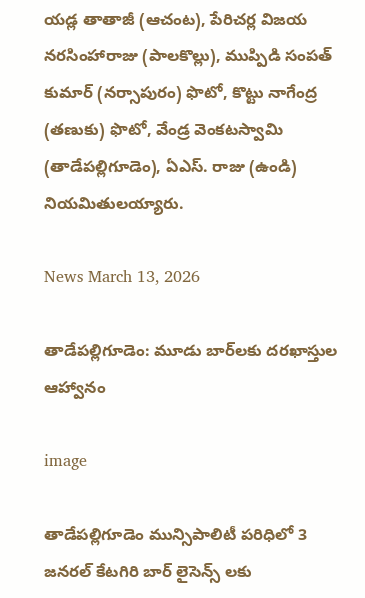యడ్ల తాతాజీ (ఆచంట), పేరిచర్ల విజయ నరసింహారాజు (పాలకొల్లు), ముప్పిడి సంపత్ కుమార్ (నర్సాపురం) ఫొటో, కొట్టు నాగేంద్ర (తణుకు) ఫొటో, వేండ్ర వెంకటస్వామి (తాడేపల్లిగూడెం), ఏఎస్. రాజు (ఉండి) నియమితులయ్యారు.

News March 13, 2026

తాడేపల్లిగూడెం: మూడు బార్‌లకు దరఖాస్తుల ఆహ్వానం

image

తాడేపల్లిగూడెం మున్సిపాలిటీ పరిధిలో 3 జనరల్ కేటగిరి బార్ లైసెన్స్ లకు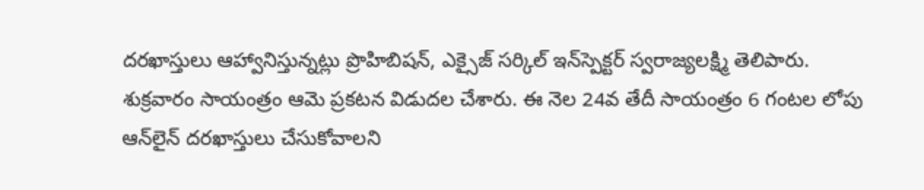దరఖాస్తులు ఆహ్వానిస్తున్నట్లు ప్రొహిబిషన్, ఎక్సైజ్ సర్కిల్ ఇన్‌స్పెక్టర్ స్వరాజ్యలక్ష్మి తెలిపారు. శుక్రవారం సాయంత్రం ఆమె ప్రకటన విడుదల చేశారు. ఈ నెల 24వ తేదీ సాయంత్రం 6 గంటల లోపు ఆన్‌లైన్ దరఖాస్తులు చేసుకోవాలని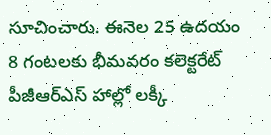సూచించారు. ఈనెల 25 ఉదయం 8 గంటలకు భీమవరం కలెక్టరేట్ పీజీఆర్ఎస్ హాల్లో లక్కీ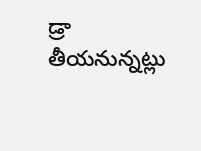డ్రా తీయనున్నట్లు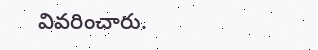వివరించారు.